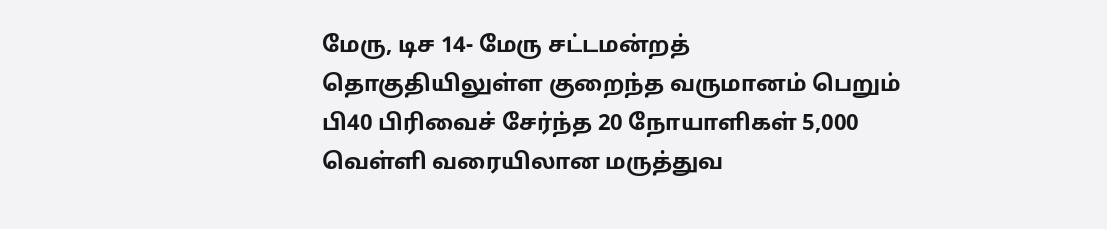மேரு, டிச 14- மேரு சட்டமன்றத் தொகுதியிலுள்ள குறைந்த வருமானம் பெறும் பி40 பிரிவைச் சேர்ந்த 20 நோயாளிகள் 5,000 வெள்ளி வரையிலான மருத்துவ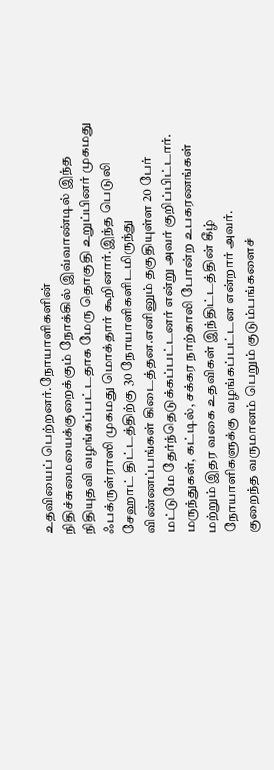உதவியைப் பெற்றனர்.நோயாளிகளின் நிதிச்சுமையைக்குறைக்கும் நோக்கில் இவ்வாண்டில் இந்த நிதியுதவி வழங்கப்பட்டதாக மேரு தொகுதி உறுப்பினர் முகமது ஃபக்ருள்ராஸி முகமது மொக்தார் கூறினார்.இந்த பெடுலி சேஹாட் திட்டத்திற்கு 30 நோயாளிகளிடமிருந்து விண்ணப்பங்கள் கிடைத்தன.எனினும் தகுதியுள்ள 20 பேர் மட்டுமே தேர்ந்தெடுக்கப்பட்டனர் என்று அவர் குறிப்பிட்டார்.
மருந்துகள், கட்டில், சக்கர நாற்காலி போன்ற உபகரணங்கள் மற்றும் இதர வகை உதவிகள் இந்திட்டத்தின் கீழ் நோயாளிகளுக்கு வழங்கப்பட்டன என்றார் அவர்.
குறைந்த வருமானம் பெறும் குடும்பங்களைச்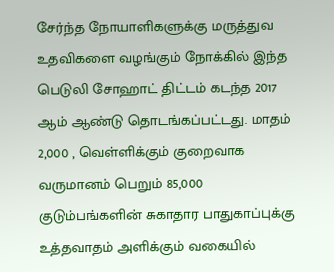சேர்ந்த நோயாளிகளுக்கு மருத்துவ உதவிகளை வழங்கும் நோக்கில் இந்த பெடுலி சோஹாட் திட்டம் கடந்த 2017 ஆம் ஆண்டு தொடங்கப்பட்டது. மாதம் 2,000 , வெள்ளிக்கும் குறைவாக வருமானம் பெறும் 85,000 குடும்பங்களின் சுகாதார பாதுகாப்புக்கு உத்தவாதம் அளிக்கும் வகையில்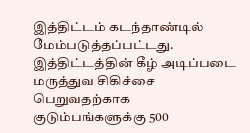இத்திட்டம் கடந்தாண்டில் மேம்படுத்தப்பட்டது.
இத்திட்டத்தின் கீழ் அடிப்படை மருத்துவ சிகிச்சை பெறுவதற்காக குடும்பங்களுக்கு 500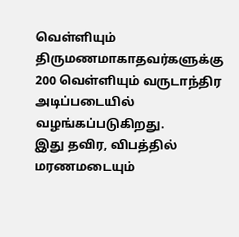வெள்ளியும் திருமணமாகாதவர்களுக்கு 200 வெள்ளியும் வருடாந்திர அடிப்படையில் வழங்கப்படுகிறது.
இது தவிர, விபத்தில் மரணமடையும்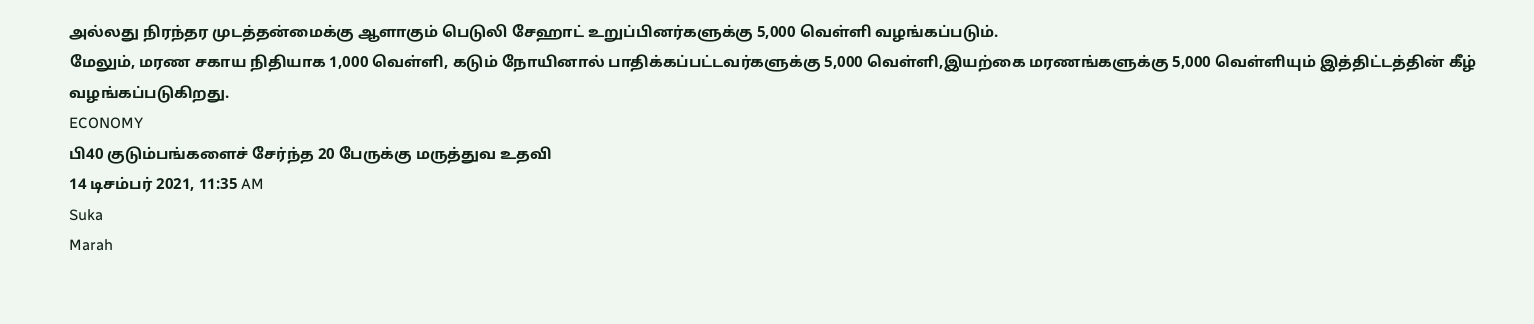அல்லது நிரந்தர முடத்தன்மைக்கு ஆளாகும் பெடுலி சேஹாட் உறுப்பினர்களுக்கு 5,000 வெள்ளி வழங்கப்படும்.
மேலும், மரண சகாய நிதியாக 1,000 வெள்ளி, கடும் நோயினால் பாதிக்கப்பட்டவர்களுக்கு 5,000 வெள்ளி,இயற்கை மரணங்களுக்கு 5,000 வெள்ளியும் இத்திட்டத்தின் கீழ் வழங்கப்படுகிறது.
ECONOMY
பி40 குடும்பங்களைச் சேர்ந்த 20 பேருக்கு மருத்துவ உதவி
14 டிசம்பர் 2021, 11:35 AM
Suka
Marah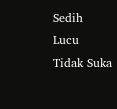Sedih
Lucu
Tidak Suka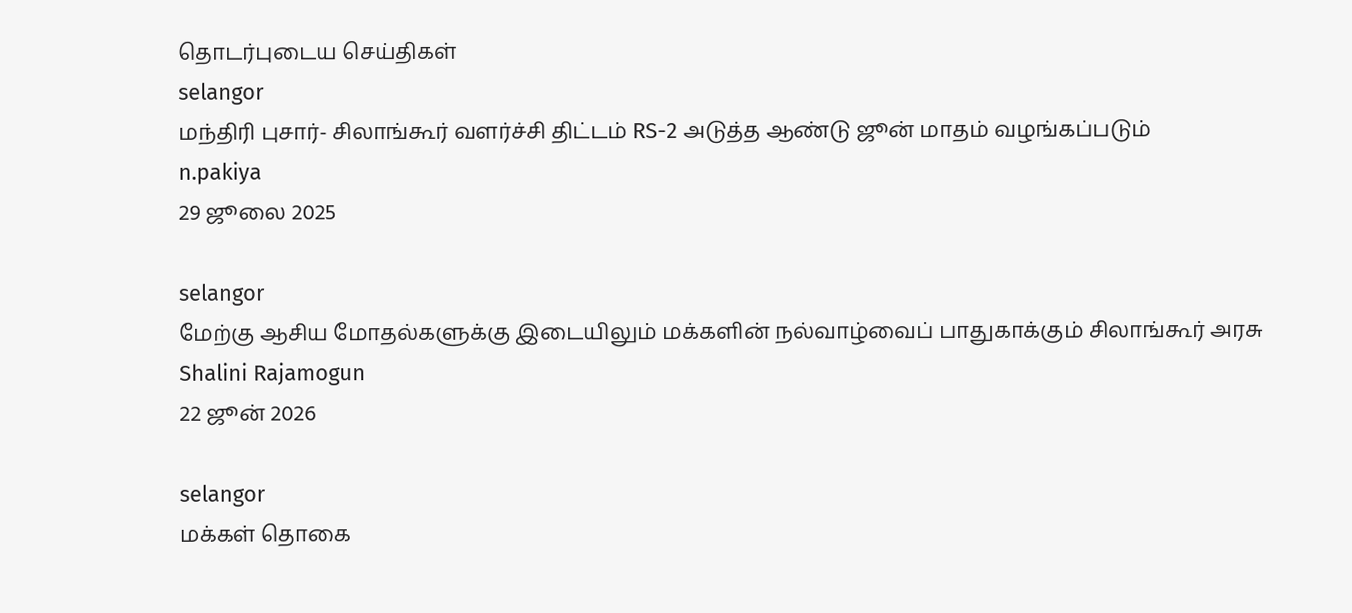தொடர்புடைய செய்திகள்
selangor
மந்திரி புசார்- சிலாங்கூர் வளர்ச்சி திட்டம் RS-2 அடுத்த ஆண்டு ஜூன் மாதம் வழங்கப்படும்
n.pakiya
29 ஜூலை 2025

selangor
மேற்கு ஆசிய மோதல்களுக்கு இடையிலும் மக்களின் நல்வாழ்வைப் பாதுகாக்கும் சிலாங்கூர் அரசு
Shalini Rajamogun
22 ஜூன் 2026

selangor
மக்கள் தொகை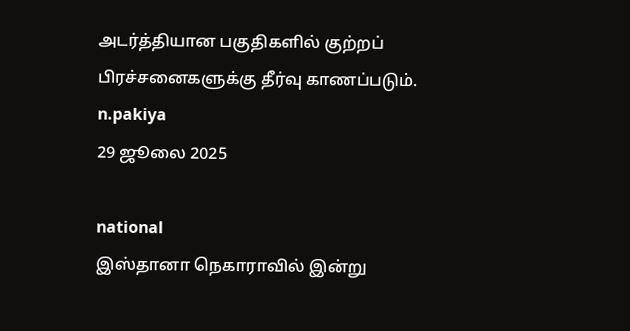அடர்த்தியான பகுதிகளில் குற்றப் பிரச்சனைகளுக்கு தீர்வு காணப்படும்.
n.pakiya
29 ஜூலை 2025

national
இஸ்தானா நெகாராவில் இன்று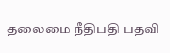தலைமை நீதிபதி பதவி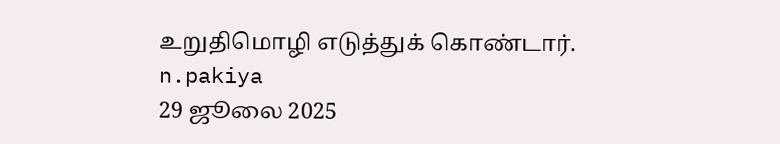உறுதிமொழி எடுத்துக் கொண்டார்.
n.pakiya
29 ஜூலை 2025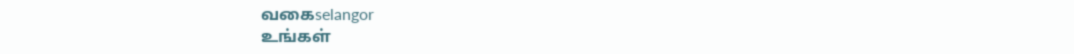வகைselangor
உங்கள்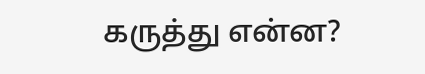கருத்து என்ன?